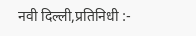नवी दिल्ली,प्रतिनिधी :-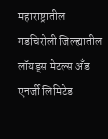महाराष्ट्रातील गडचिरोली जिल्ह्यातील लॉयड्स मेटल्स अँड एनर्जी लिमिटेड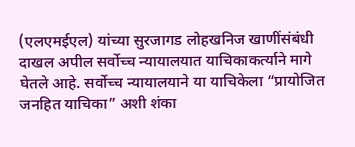(एलएमईएल) यांच्या सुरजागड लोहखनिज खाणींसंबंधी दाखल अपील सर्वोच्च न्यायालयात याचिकाकर्त्याने मागे घेतले आहे. सर्वोच्च न्यायालयाने या याचिकेला “प्रायोजित जनहित याचिका” अशी शंका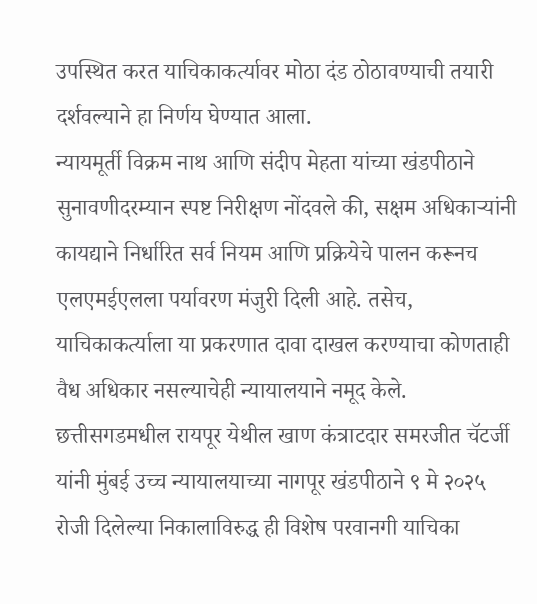उपस्थित करत याचिकाकर्त्यावर मोठा दंड ठोठावण्याची तयारी दर्शवल्याने हा निर्णय घेण्यात आला.
न्यायमूर्ती विक्रम नाथ आणि संदीप मेहता यांच्या खंडपीठाने सुनावणीदरम्यान स्पष्ट निरीक्षण नोंदवले की, सक्षम अधिकाऱ्यांनी कायद्याने निर्धारित सर्व नियम आणि प्रक्रियेचे पालन करूनच एलएमईएलला पर्यावरण मंजुरी दिली आहे. तसेच, याचिकाकर्त्याला या प्रकरणात दावा दाखल करण्याचा कोणताही वैध अधिकार नसल्याचेही न्यायालयाने नमूद केले.
छत्तीसगडमधील रायपूर येथील खाण कंत्राटदार समरजीत चॅटर्जी यांनी मुंबई उच्च न्यायालयाच्या नागपूर खंडपीठाने ९ मे २०२५ रोजी दिलेल्या निकालाविरुद्ध ही विशेष परवानगी याचिका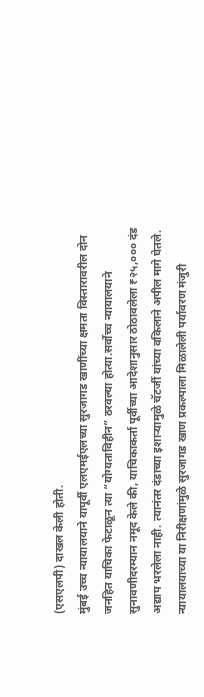(एसएलपी) दाखल केली होती.
मुंबई उच्च न्यायालयाने यापूर्वी एलएमईएलच्या सुरजागड खाणींच्या क्षमता विस्तारावरील दोन जनहित याचिका फेटाळून त्या “योग्यताविहीन” ठरवल्या होत्या.सर्वोच्च न्यायालयाने सुनावणीदरम्यान नमूद केले की, याचिकाकर्ता पूर्वीच्या आदेशानुसार ठोठावलेला ₹२५,००० दंड अद्याप भरलेला नाही. त्यानंतर दंडाच्या इशाऱ्यामुळे चॅटर्जी यांच्या वकिलाने अपील मागे घेतले.
न्यायालयाच्या या निरीक्षणांमुळे सुरजागड खाण प्रकल्पाला मिळालेली पर्यावरण मंजुरी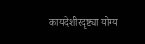कायदेशीरदृष्ट्या योग्य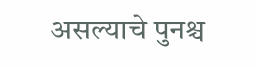असल्याचे पुनश्च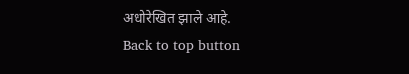अधोरेखित झाले आहे.
Back to top button